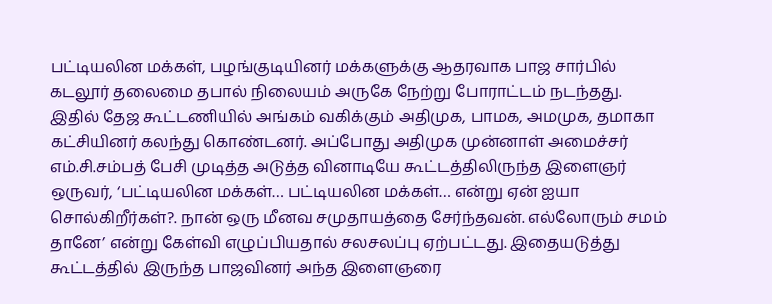பட்டியலின மக்கள், பழங்குடியினர் மக்களுக்கு ஆதரவாக பாஜ சார்பில் கடலூர் தலைமை தபால் நிலையம் அருகே நேற்று போராட்டம் நடந்தது. இதில் தேஜ கூட்டணியில் அங்கம் வகிக்கும் அதிமுக, பாமக, அமமுக, தமாகா கட்சியினர் கலந்து கொண்டனர். அப்போது அதிமுக முன்னாள் அமைச்சர் எம்.சி.சம்பத் பேசி முடித்த அடுத்த வினாடியே கூட்டத்திலிருந்த இளைஞர் ஒருவர், ‘பட்டியலின மக்கள்… பட்டியலின மக்கள்… என்று ஏன் ஐயா சொல்கிறீர்கள்?. நான் ஒரு மீனவ சமுதாயத்தை சேர்ந்தவன். எல்லோரும் சமம் தானே’ என்று கேள்வி எழுப்பியதால் சலசலப்பு ஏற்பட்டது. இதையடுத்து கூட்டத்தில் இருந்த பாஜவினர் அந்த இளைஞரை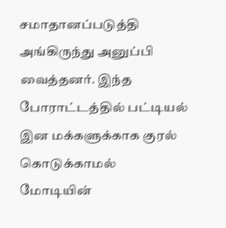சமாதானப்படுத்தி அங்கிருந்து அனுப்பி வைத்தனர். இந்த போராட்டத்தில் பட்டியல் இன மக்களுக்காக குரல் கொடுக்காமல் மோடியின்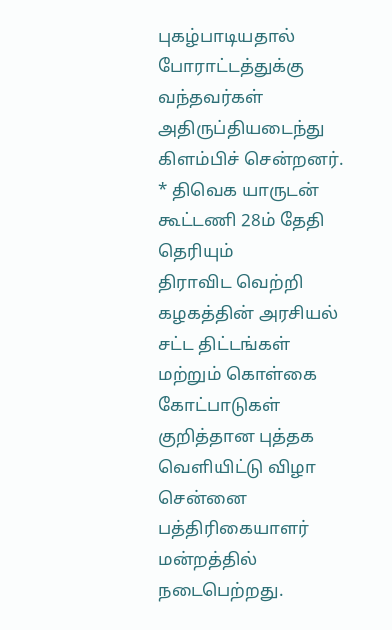புகழ்பாடியதால் போராட்டத்துக்கு வந்தவர்கள் அதிருப்தியடைந்து கிளம்பிச் சென்றனர்.
* திவெக யாருடன் கூட்டணி 28ம் தேதி தெரியும்
திராவிட வெற்றி கழகத்தின் அரசியல் சட்ட திட்டங்கள் மற்றும் கொள்கை கோட்பாடுகள் குறித்தான புத்தக வெளியிட்டு விழா சென்னை பத்திரிகையாளர் மன்றத்தில் நடைபெற்றது.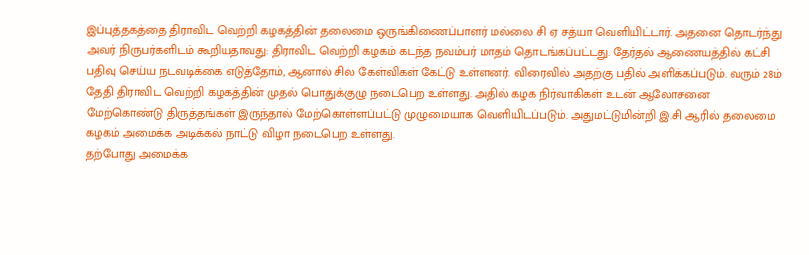இப்புத்தகத்தை திராவிட வெற்றி கழகத்தின் தலைமை ஒருங்கிணைப்பாளர் மல்லை சி ஏ சத்யா வெளியிட்டார். அதனை தொடர்ந்து அவர் நிருபர்களிடம் கூறியதாவது: திராவிட வெற்றி கழகம் கடந்த நவம்பர் மாதம் தொடங்கப்பட்டது. தேர்தல் ஆணையத்தில் கட்சி பதிவு செய்ய நடவடிக்கை எடுத்தோம், ஆனால் சில கேள்விகள் கேட்டு உள்ளனர். விரைவில் அதற்கு பதில் அளிக்கப்படும். வரும் 28ம் தேதி திராவிட வெற்றி கழகத்தின் முதல் பொதுக்குழு நடைபெற உள்ளது. அதில் கழக நிர்வாகிகள் உடன் ஆலோசனை மேற்கொண்டு திருத்தங்கள் இருந்தால் மேற்கொள்ளப்பட்டு முழுமையாக வெளியிடப்படும். அதுமட்டுமின்றி இ.சி ஆரில் தலைமை கழகம் அமைக்க அடிக்கல் நாட்டு விழா நடைபெற உள்ளது.
தற்போது அமைக்க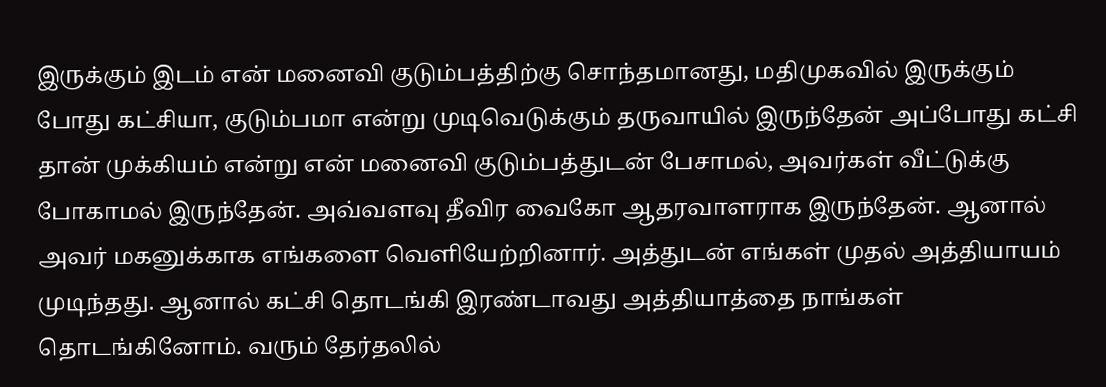இருக்கும் இடம் என் மனைவி குடும்பத்திற்கு சொந்தமானது, மதிமுகவில் இருக்கும் போது கட்சியா, குடும்பமா என்று முடிவெடுக்கும் தருவாயில் இருந்தேன் அப்போது கட்சி தான் முக்கியம் என்று என் மனைவி குடும்பத்துடன் பேசாமல், அவர்கள் வீட்டுக்கு போகாமல் இருந்தேன். அவ்வளவு தீவிர வைகோ ஆதரவாளராக இருந்தேன். ஆனால் அவர் மகனுக்காக எங்களை வெளியேற்றினார். அத்துடன் எங்கள் முதல் அத்தியாயம் முடிந்தது. ஆனால் கட்சி தொடங்கி இரண்டாவது அத்தியாத்தை நாங்கள் தொடங்கினோம். வரும் தேர்தலில்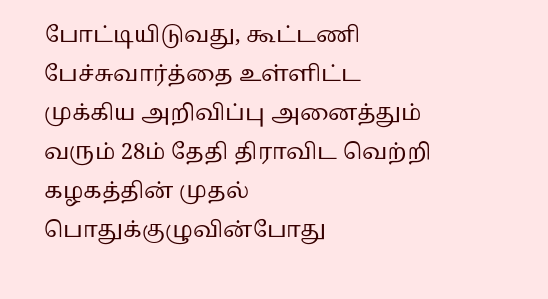போட்டியிடுவது, கூட்டணி பேச்சுவார்த்தை உள்ளிட்ட முக்கிய அறிவிப்பு அனைத்தும் வரும் 28ம் தேதி திராவிட வெற்றி கழகத்தின் முதல் பொதுக்குழுவின்போது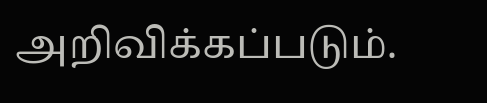அறிவிக்கப்படும்.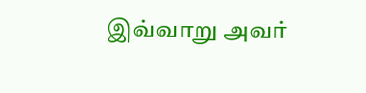இவ்வாறு அவர்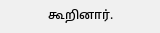கூறினார்.